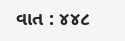વાત : ૪૪૮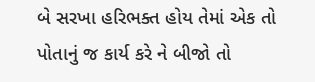બે સરખા હરિભક્ત હોય તેમાં એક તો પોતાનું જ કાર્ય કરે ને બીજો તો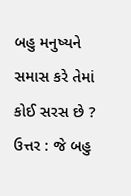બહુ મનુષ્યને સમાસ કરે તેમાં કોઈ સરસ છે ? ઉત્તર : જે બહુ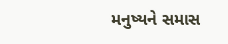મનુષ્યને સમાસ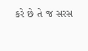કરે છે તે જ સરસ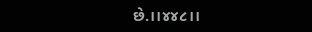છે.।।૪૪૮।।